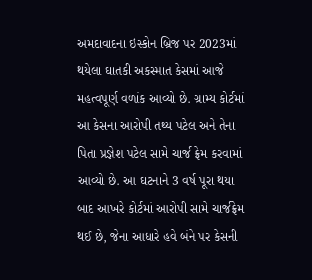અમદાવાદના ઇસ્કોન બ્રિજ પર 2023માં થયેલા ઘાતકી અકસ્માત કેસમાં આજે મહત્વપૂર્ણ વળાંક આવ્યો છે. ગ્રામ્ય કોર્ટમાં આ કેસના આરોપી તથ્ય પટેલ અને તેના પિતા પ્રજ્ઞેશ પટેલ સામે ચાર્જ ફ્રેમ કરવામાં આવ્યો છે. આ ઘટનાને 3 વર્ષ પૂરા થયા બાદ આખરે કોર્ટમાં આરોપી સામે ચાર્જફ્રેમ થઈ છે, જેના આધારે હવે બંને પર કેસની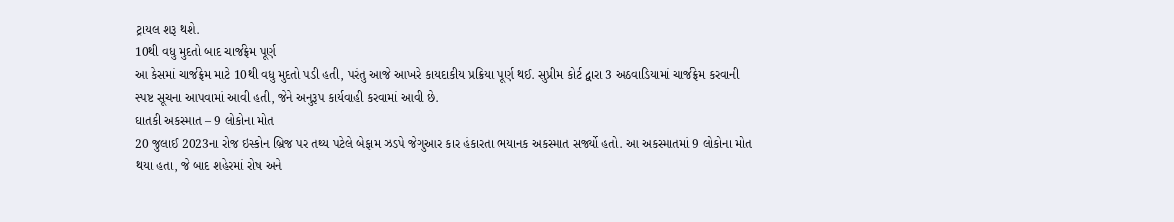ટ્રાયલ શરૂ થશે.
10થી વધુ મુદતો બાદ ચાર્જફ્રેમ પૂર્ણ
આ કેસમાં ચાર્જફ્રેમ માટે 10થી વધુ મુદતો પડી હતી, પરંતુ આજે આખરે કાયદાકીય પ્રક્રિયા પૂર્ણ થઈ. સુપ્રીમ કોર્ટ દ્વારા 3 અઠવાડિયામાં ચાર્જફ્રેમ કરવાની સ્પષ્ટ સૂચના આપવામાં આવી હતી, જેને અનુરૂપ કાર્યવાહી કરવામાં આવી છે.
ઘાતકી અકસ્માત – 9 લોકોના મોત
20 જુલાઈ 2023ના રોજ ઇસ્કોન બ્રિજ પર તથ્ય પટેલે બેફામ ઝડપે જેગુઆર કાર હંકારતા ભયાનક અકસ્માત સર્જ્યો હતો. આ અકસ્માતમાં 9 લોકોના મોત થયા હતા, જે બાદ શહેરમાં રોષ અને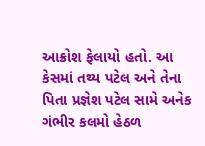આક્રોશ ફેલાયો હતો. આ કેસમાં તથ્ય પટેલ અને તેના પિતા પ્રજ્ઞેશ પટેલ સામે અનેક ગંભીર કલમો હેઠળ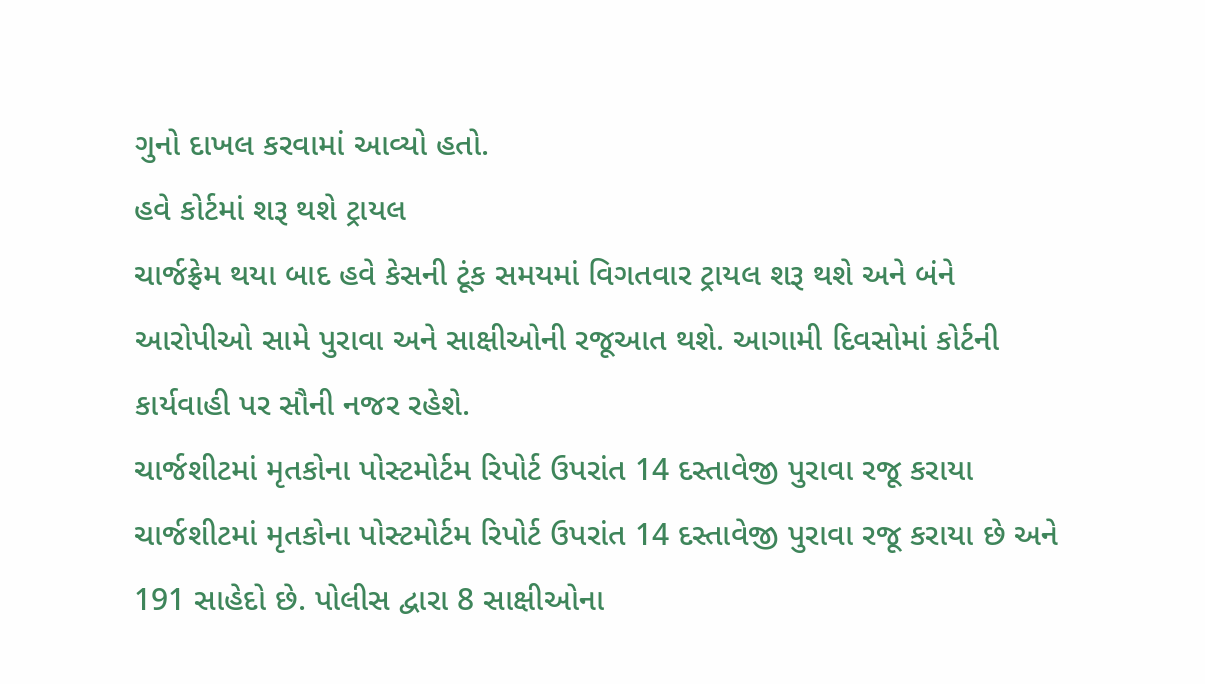ગુનો દાખલ કરવામાં આવ્યો હતો.
હવે કોર્ટમાં શરૂ થશે ટ્રાયલ
ચાર્જફ્રેમ થયા બાદ હવે કેસની ટૂંક સમયમાં વિગતવાર ટ્રાયલ શરૂ થશે અને બંને આરોપીઓ સામે પુરાવા અને સાક્ષીઓની રજૂઆત થશે. આગામી દિવસોમાં કોર્ટની કાર્યવાહી પર સૌની નજર રહેશે.
ચાર્જશીટમાં મૃતકોના પોસ્ટમોર્ટમ રિપોર્ટ ઉપરાંત 14 દસ્તાવેજી પુરાવા રજૂ કરાયા
ચાર્જશીટમાં મૃતકોના પોસ્ટમોર્ટમ રિપોર્ટ ઉપરાંત 14 દસ્તાવેજી પુરાવા રજૂ કરાયા છે અને 191 સાહેદો છે. પોલીસ દ્વારા 8 સાક્ષીઓના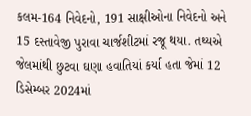કલમ-164 નિવેદનો, 191 સાક્ષીઓના નિવેદનો અને 15 દસ્તાવેજી પુરાવા ચાર્જશીટમાં રજૂ થયા. તથ્યએ જેલમાંથી છુટવા ઘણા હવાતિયાં કર્યા હતા જેમાં 12 ડિસેમ્બર 2024માં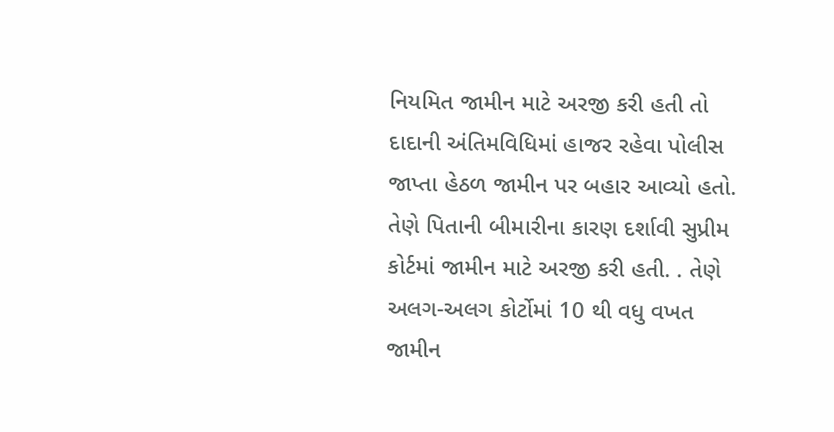નિયમિત જામીન માટે અરજી કરી હતી તો દાદાની અંતિમવિધિમાં હાજર રહેવા પોલીસ જાપ્તા હેઠળ જામીન પર બહાર આવ્યો હતો. તેણે પિતાની બીમારીના કારણ દર્શાવી સુપ્રીમ કોર્ટમાં જામીન માટે અરજી કરી હતી. . તેણે અલગ-અલગ કોર્ટોમાં 10 થી વધુ વખત જામીન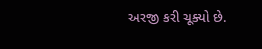અરજી કરી ચૂક્યો છે.